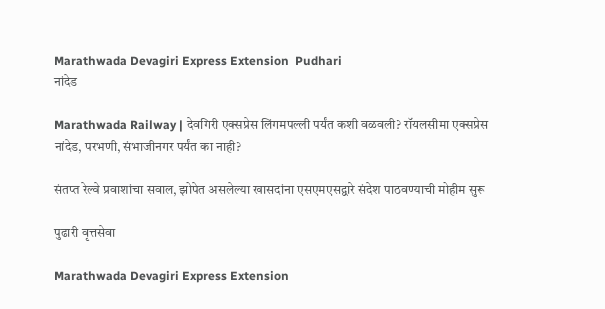Marathwada Devagiri Express Extension  Pudhari
नांदेड

Marathwada Railway | देवगिरी एक्सप्रेस लिंगमपल्ली पर्यंत कशी वळवली? रॉयलसीमा एक्सप्रेस नांदेड, परभणी, संभाजीनगर पर्यंत का नाही?

संतप्त रेल्वे प्रवाशांचा सवाल, झोपेत असलेल्या खासदांना एसएमएसद्वारे संदेश पाठवण्याची मोहीम सुरू

पुढारी वृत्तसेवा

Marathwada Devagiri Express Extension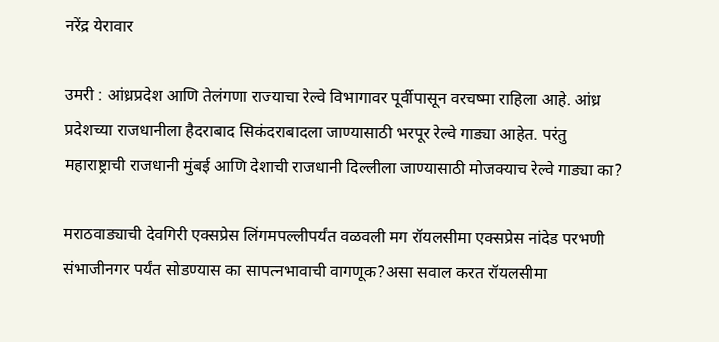नरेंद्र येरावार

उमरी : आंध्रप्रदेश आणि तेलंगणा राज्याचा रेल्वे विभागावर पूर्वीपासून वरचष्मा राहिला आहे. आंध्र प्रदेशच्या राजधानीला हैदराबाद सिकंदराबादला जाण्यासाठी भरपूर रेल्वे गाड्या आहेत. परंतु महाराष्ट्राची राजधानी मुंबई आणि देशाची राजधानी दिल्लीला जाण्यासाठी मोजक्याच रेल्वे गाड्या का?

मराठवाड्याची देवगिरी एक्सप्रेस लिंगमपल्लीपर्यंत वळवली मग रॉयलसीमा एक्सप्रेस नांदेड परभणी संभाजीनगर पर्यंत सोडण्यास का सापत्नभावाची वागणूक?असा सवाल करत रॉयलसीमा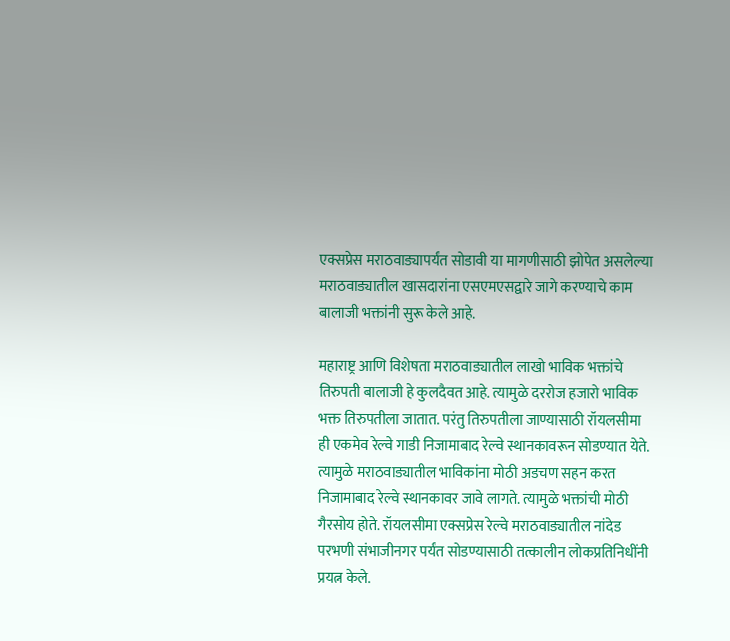एक्सप्रेस मराठवाड्यापर्यंत सोडावी या मागणीसाठी झोपेत असलेल्या मराठवाड्यातील खासदारांना एसएमएसद्वारे जागे करण्याचे काम बालाजी भक्तांनी सुरू केले आहे.

महाराष्ट्र आणि विशेषता मराठवाड्यातील लाखो भाविक भक्तांचे तिरुपती बालाजी हे कुलदैवत आहे. त्यामुळे दररोज हजारो भाविक भक्त तिरुपतीला जातात. परंतु तिरुपतीला जाण्यासाठी रॉयलसीमा ही एकमेव रेल्वे गाडी निजामाबाद रेल्वे स्थानकावरून सोडण्यात येते. त्यामुळे मराठवाड्यातील भाविकांना मोठी अडचण सहन करत निजामाबाद रेल्वे स्थानकावर जावे लागते. त्यामुळे भक्तांची मोठी गैरसोय होते. रॉयलसीमा एक्सप्रेस रेल्वे मराठवाड्यातील नांदेड परभणी संभाजीनगर पर्यंत सोडण्यासाठी तत्कालीन लोकप्रतिनिधींनी प्रयत्न केले.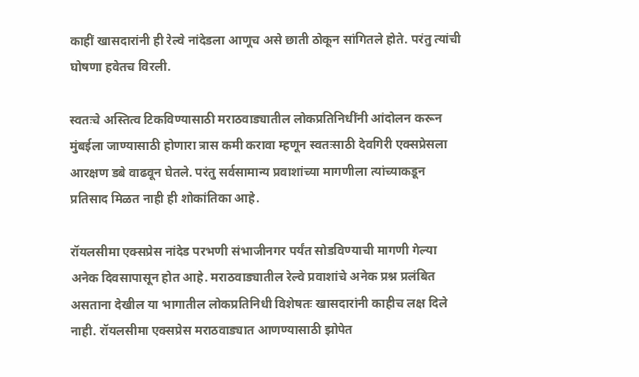काहीं खासदारांनी ही रेल्वे नांदेडला आणूच असे छाती ठोकून सांगितले होते. परंतु त्यांची घोषणा हवेतच विरली.

स्वतःचे अस्तित्व टिकविण्यासाठी मराठवाड्यातील लोकप्रतिनिधींनी आंदोलन करून मुंबईला जाण्यासाठी होणारा त्रास कमी करावा म्हणून स्वतःसाठी देवगिरी एक्सप्रेसला आरक्षण डबे वाढवून घेतले. परंतु सर्वसामान्य प्रवाशांच्या मागणीला त्यांच्याकडून प्रतिसाद मिळत नाही ही शोकांतिका आहे.

रॉयलसीमा एक्सप्रेस नांदेड परभणी संभाजीनगर पर्यंत सोडविण्याची मागणी गेल्या अनेक दिवसापासून होत आहे. मराठवाड्यातील रेल्वे प्रवाशांचे अनेक प्रश्न प्रलंबित असताना देखील या भागातील लोकप्रतिनिधी विशेषतः खासदारांनी काहीच लक्ष दिले नाही. रॉयलसीमा एक्सप्रेस मराठवाड्यात आणण्यासाठी झोपेत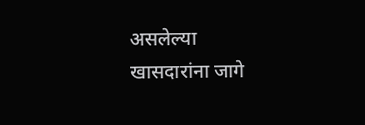असलेल्या खासदारांना जागे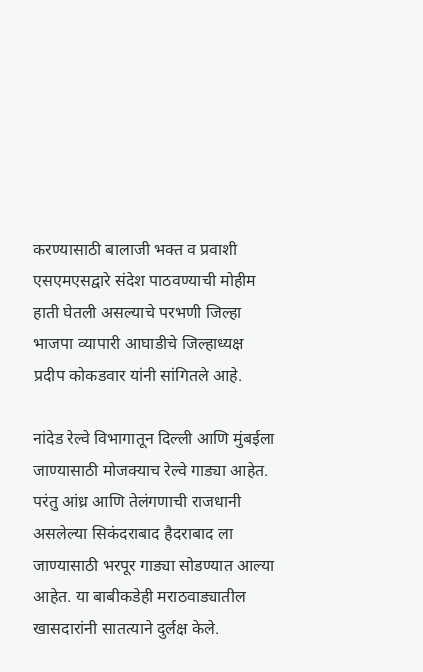करण्यासाठी बालाजी भक्त व प्रवाशी एसएमएसद्वारे संदेश पाठवण्याची मोहीम हाती घेतली असल्याचे परभणी जिल्हा भाजपा व्यापारी आघाडीचे जिल्हाध्यक्ष प्रदीप कोकडवार यांनी सांगितले आहे.

नांदेड रेल्वे विभागातून दिल्ली आणि मुंबईला जाण्यासाठी मोजक्याच रेल्वे गाड्या आहेत. परंतु आंध्र आणि तेलंगणाची राजधानी असलेल्या सिकंदराबाद हैदराबाद ला जाण्यासाठी भरपूर गाड्या सोडण्यात आल्या आहेत. या बाबीकडेही मराठवाड्यातील खासदारांनी सातत्याने दुर्लक्ष केले.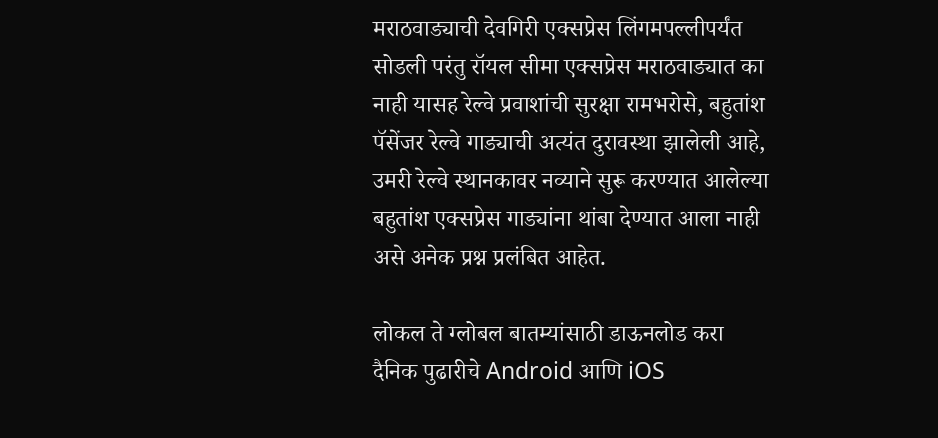मराठवाड्याची देवगिरी एक्सप्रेस लिंगमपल्लीपर्यंत सोडली परंतु रॉयल सीमा एक्सप्रेस मराठवाड्यात का नाही यासह रेल्वे प्रवाशांची सुरक्षा रामभरोसे, बहुतांश पॅसेंजर रेल्वे गाड्याची अत्यंत दुरावस्था झालेली आहे, उमरी रेल्वे स्थानकावर नव्याने सुरू करण्यात आलेल्या बहुतांश एक्सप्रेस गाड्यांना थांबा देण्यात आला नाही असे अनेक प्रश्न प्रलंबित आहेत.

लोकल ते ग्लोबल बातम्यांसाठी डाऊनलोड करा दैनिक पुढारीचे Android आणि iOS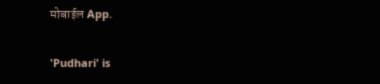मोबाईल App.

'Pudhari' is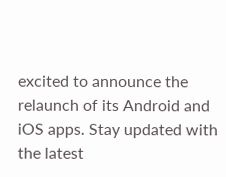excited to announce the relaunch of its Android and iOS apps. Stay updated with the latest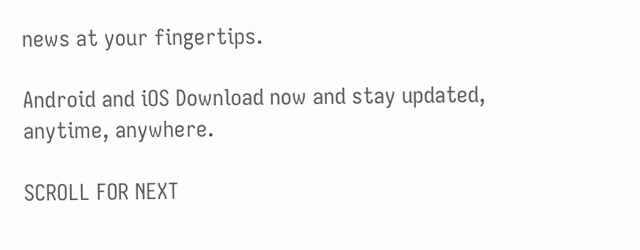news at your fingertips.

Android and iOS Download now and stay updated, anytime, anywhere.

SCROLL FOR NEXT